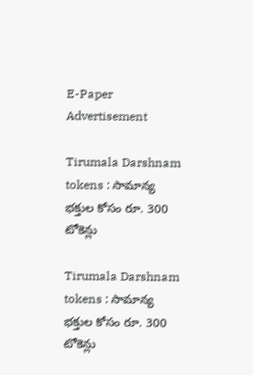E-Paper
Advertisement

Tirumala Darshnam tokens : సామాన్య భక్తుల కోసం రూ. 300 టోకెన్లు

Tirumala Darshnam tokens : సామాన్య భక్తుల కోసం రూ. 300 టోకెన్లు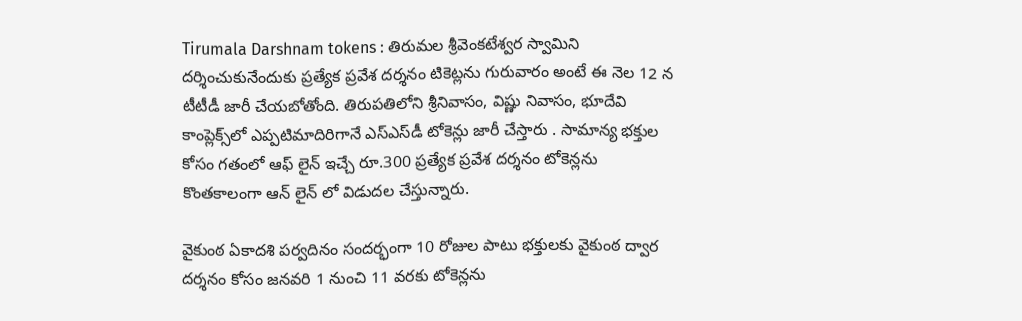Tirumala Darshnam tokens : తిరుమల శ్రీవెంకటేశ్వర స్వామిని దర్శించుకునేందుకు ప్రత్యేక ప్రవేశ దర్శనం టికెట్లను గురువారం అంటే ఈ నెల 12 న టీటీడీ జారీ చేయబోతోంది. తిరుపతిలోని శ్రీనివాసం, విష్ణు నివాసం, భూదేవి కాంప్లెక్స్‌లో ఎప్పటిమాదిరిగానే ఎస్‌ఎస్‌డీ టోకెన్లు జారీ చేస్తారు . సామాన్య భక్తుల కోసం గతంలో ఆఫ్ లైన్ ఇచ్చే రూ.300 ప్రత్యేక ప్రవేశ దర్శనం టోకెన్లను కొంతకాలంగా ఆన్ లైన్ లో విడుదల చేస్తున్నారు.

వైకుంఠ ఏకాదశి పర్వదినం సందర్భంగా 10 రోజుల పాటు భక్తులకు వైకుంఠ ద్వార దర్శనం‌ కోసం జనవరి 1 నుంచి 11 వరకు టోకెన్లను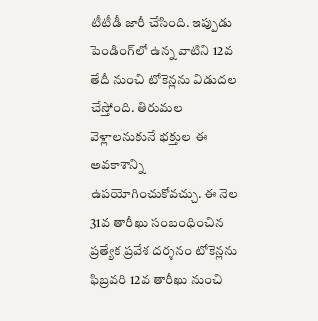టీటీడీ‌ జారీ చేసింది. ఇప్పుడు పెండింగ్‌లో ఉన్న వాటిని 12వ తేదీ నుంచి టోకెన్లను విడుదల చేస్తోంది. తిరుమల వెళ్లాలనుకునే భక్తుల ఈ అవకాశాన్ని ఉపయోగించుకోవచ్చు. ఈ‌ నెల 31వ తారీఖు సంబంధించిన ప్రత్యేక ప్రవేశ దర్శనం టోకెన్లను ఫిబ్రవరి 12వ తారీఖు నుంచి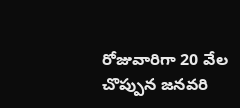రోజువారిగా 20 వేల చొప్పున జనవరి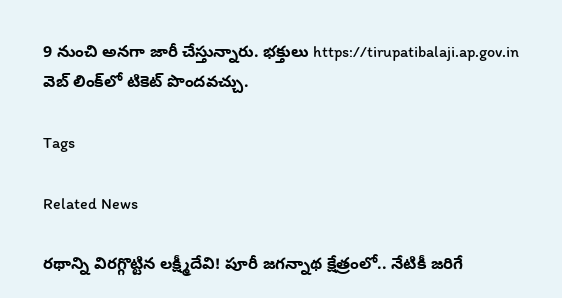9 నుంచి అనగా జారీ చేస్తున్నారు. భక్తులు https://tirupatibalaji.ap.gov.in వెబ్‌ లింక్‌లో టికెట్ పొందవచ్చు.

Tags

Related News

రథాన్ని విరగ్గొట్టిన లక్ష్మీదేవి! పూరీ జగన్నాథ క్షేత్రంలో.. నేటికీ జరిగే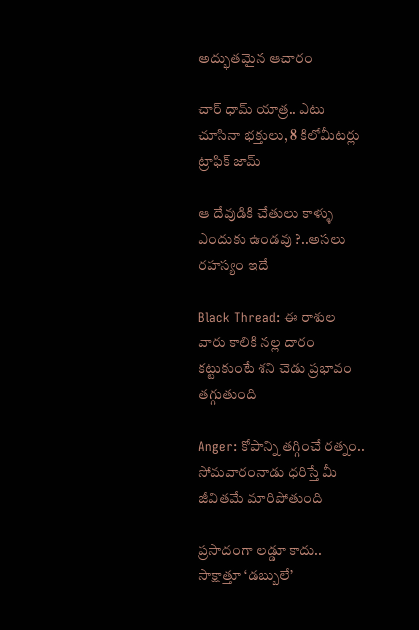అద్భుతమైన ఆచారం

చార్ ధామ్ యాత్ర.. ఎటు చూసినా భక్తులు, 8 కిలోమీటర్లు ట్రాఫిక్ జామ్

ఆ దేవుడికి చేతులు కాళ్ళు ఎందుకు ఉండవు ?..అసలు రహస్యం ఇదే

Black Thread: ఈ రాశుల వారు కాలికి నల్ల దారం కట్టుకుంటే శని చెడు ప్రభావం తగ్గుతుంది

Anger: కోపాన్ని తగ్గించే రత్నం.. సోమవారంనాడు ధరిస్తే మీ జీవితమే మారిపోతుంది

ప్రసాదంగా లడ్డూ కాదు.. సాక్షాత్తూ ‘డబ్బులే’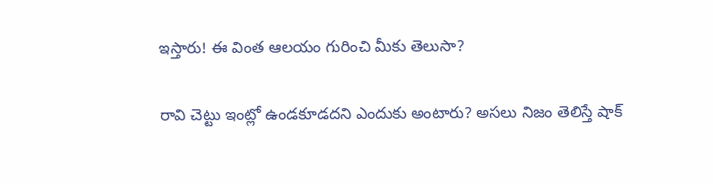ఇస్తారు! ఈ వింత ఆలయం గురించి మీకు తెలుసా?

రావి చెట్టు ఇంట్లో ఉండకూడదని ఎందుకు అంటారు? అసలు నిజం తెలిస్తే షాక్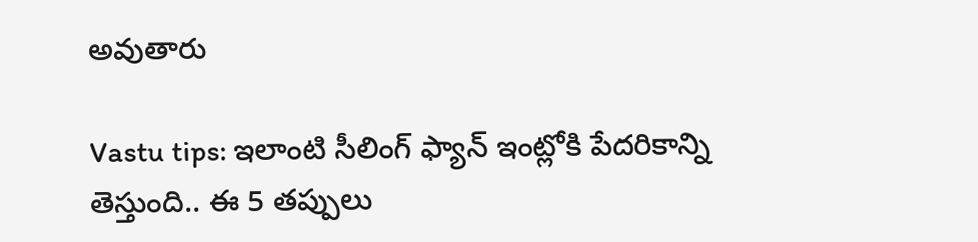అవుతారు

Vastu tips: ఇలాంటి సీలింగ్ ఫ్యాన్ ఇంట్లోకి పేదరికాన్ని తెస్తుంది.. ఈ 5 తప్పులు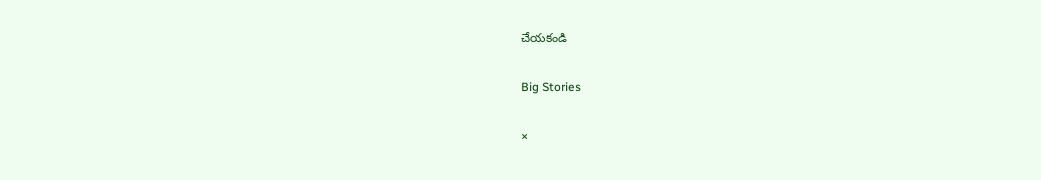చేయకండి

Big Stories

×